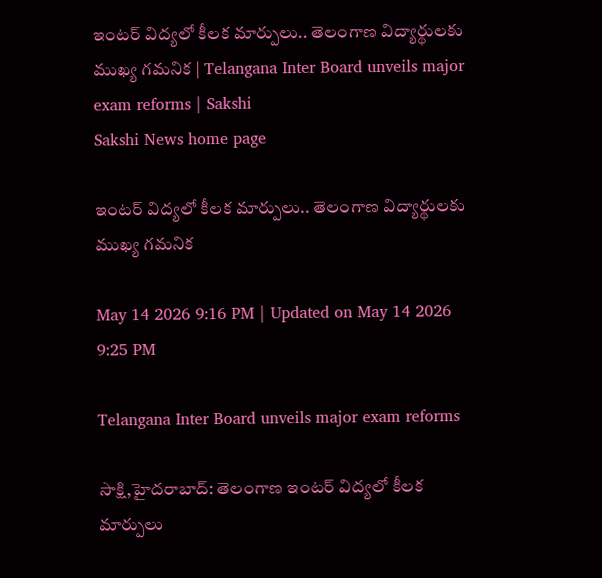ఇంటర్ విద్యలో కీలక మార్పులు.. తెలంగాణ విద్యార్థులకు ముఖ్య గమనిక | Telangana Inter Board unveils major exam reforms | Sakshi
Sakshi News home page

ఇంటర్ విద్యలో కీలక మార్పులు.. తెలంగాణ విద్యార్థులకు ముఖ్య గమనిక

May 14 2026 9:16 PM | Updated on May 14 2026 9:25 PM

Telangana Inter Board unveils major exam reforms

సాక్షి,హైదరాబాద్‌: తెలంగాణ ఇంటర్ విద్యలో కీలక మార్పులు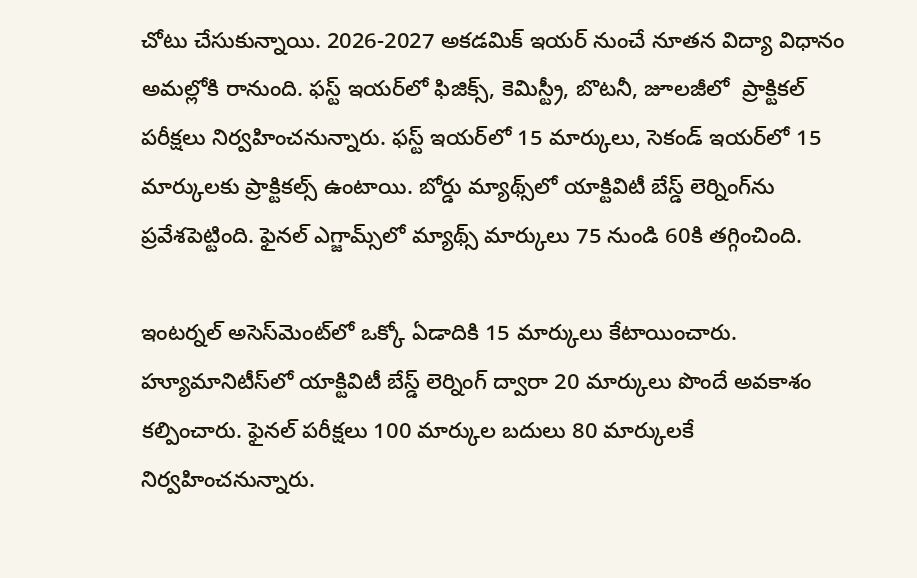చోటు చేసుకున్నాయి. 2026-2027 అకడమిక్ ఇయర్ నుంచే నూతన విద్యా విధానం అమల్లోకి రానుంది. ఫస్ట్‌ ఇయర్‌లో ఫిజిక్స్, కెమిస్ట్రీ, బొటనీ, జూలజీలో  ప్రాక్టికల్ పరీక్షలు నిర్వహించనున్నారు. ఫస్ట్‌ ఇయర్‌లో 15 మార్కులు, సెకండ్‌ ఇయర్‌లో 15 మార్కులకు ప్రాక్టికల్స్ ఉంటాయి. బోర్డు మ్యాథ్స్‌లో యాక్టివిటీ బేస్డ్ లెర్నింగ్‌ను ప్రవేశపెట్టింది. ఫైనల్ ఎగ్జామ్స్‌లో మ్యాథ్స్‌ మార్కులు 75 నుండి 60కి తగ్గించింది.

ఇంటర్నల్ అసెస్‌మెంట్‌లో ఒక్కో ఏడాదికి 15 మార్కులు కేటాయించారు. హ్యూమానిటీస్‌లో యాక్టివిటీ బేస్డ్ లెర్నింగ్ ద్వారా 20 మార్కులు పొందే అవకాశం కల్పించారు. ఫైనల్ పరీక్షలు 100 మార్కుల బదులు 80 మార్కులకే నిర్వహించనున్నారు.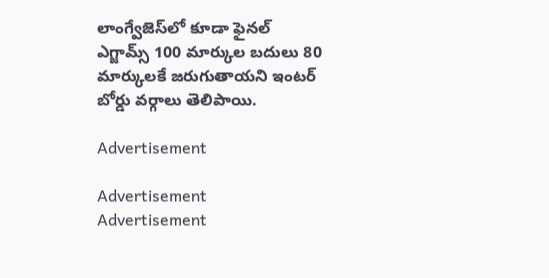లాంగ్వేజెస్‌లో కూడా ఫైనల్ ఎగ్జామ్స్ 100 మార్కుల బదులు 80 మార్కులకే జరుగుతాయని ఇంటర్‌ బోర్డు వర్గాలు తెలిపాయి.

Advertisement

Advertisement
Advertisement